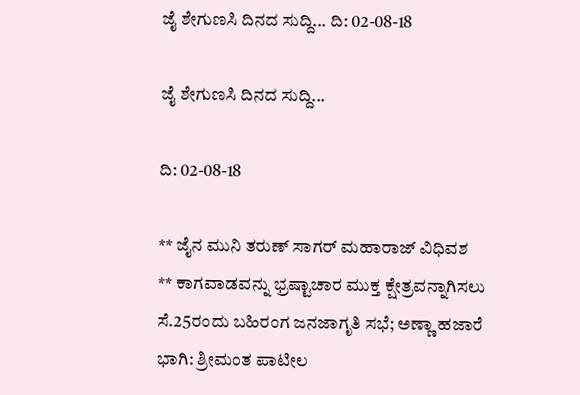ಜೈ ಶೇಗುಣಸಿ ದಿನದ ಸುದ್ದಿ... ದಿ: 02-08-18

ಜೈ ಶೇಗುಣಸಿ ದಿನದ ಸುದ್ದಿ...

ದಿ: 02-08-18

** ಜೈನ ಮುನಿ ತರುಣ್ ಸಾಗರ್ ಮಹಾರಾಜ್ ವಿಧಿವಶ
** ಕಾಗವಾಡವನ್ನು ಭ್ರಷ್ಟಾಚಾರ ಮುಕ್ತ ಕ್ಷೇತ್ರವನ್ನಾಗಿಸಲು ಸೆ.25ರಂದು ಬಹಿರಂಗ ಜನಜಾಗೃತಿ ಸಭೆ; ಅಣ್ಣಾ ಹಜಾರೆ ಭಾಗಿ: ಶ್ರೀಮಂತ ಪಾಟೀಲ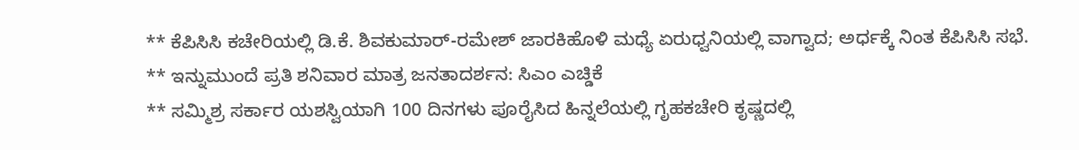** ಕೆಪಿಸಿಸಿ ಕಚೇರಿಯಲ್ಲಿ ಡಿ.ಕೆ. ಶಿವಕುಮಾರ್-ರಮೇಶ್ ಜಾರಕಿಹೊಳಿ ಮಧ್ಯೆ ಏರುಧ್ವನಿಯಲ್ಲಿ ವಾಗ್ವಾದ; ಅರ್ಧಕ್ಕೆ ನಿಂತ ಕೆಪಿಸಿಸಿ ಸಭೆ.
** ಇನ್ನುಮುಂದೆ ಪ್ರತಿ ಶನಿವಾರ ಮಾತ್ರ ಜನತಾದರ್ಶನ: ಸಿಎಂ ಎಚ್ಡಿಕೆ
** ಸಮ್ಮಿಶ್ರ ಸರ್ಕಾರ ಯಶಸ್ವಿಯಾಗಿ 100 ದಿನಗಳು ಪೂರೈಸಿದ ಹಿನ್ನಲೆಯಲ್ಲಿ ಗೃಹಕಚೇರಿ ಕೃಷ್ಣದಲ್ಲಿ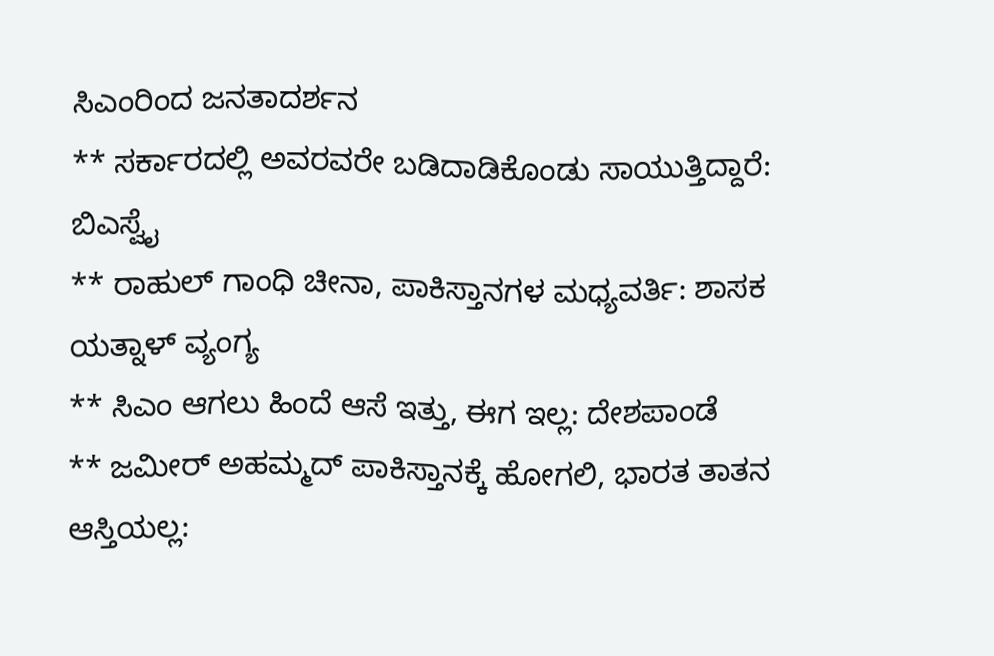ಸಿಎಂರಿಂದ ಜನತಾದರ್ಶನ
** ಸರ್ಕಾರದಲ್ಲಿ ಅವರವರೇ ಬಡಿದಾಡಿಕೊಂಡು ಸಾಯುತ್ತಿದ್ದಾರೆ: ಬಿಎಸ್ವೈ
** ರಾಹುಲ್ ಗಾಂಧಿ ಚೀನಾ, ಪಾಕಿಸ್ತಾನಗಳ ಮಧ್ಯವರ್ತಿ: ಶಾಸಕ ಯತ್ನಾಳ್ ವ್ಯಂಗ್ಯ
** ಸಿಎಂ ಆಗಲು ಹಿಂದೆ ಆಸೆ ಇತ್ತು, ಈಗ ಇಲ್ಲ: ದೇಶಪಾಂಡೆ
** ಜಮೀರ್‌ ಅಹಮ್ಮದ್‌ ಪಾಕಿಸ್ತಾನಕ್ಕೆ ಹೋಗಲಿ, ಭಾರತ ತಾತನ ಆಸ್ತಿಯಲ್ಲ: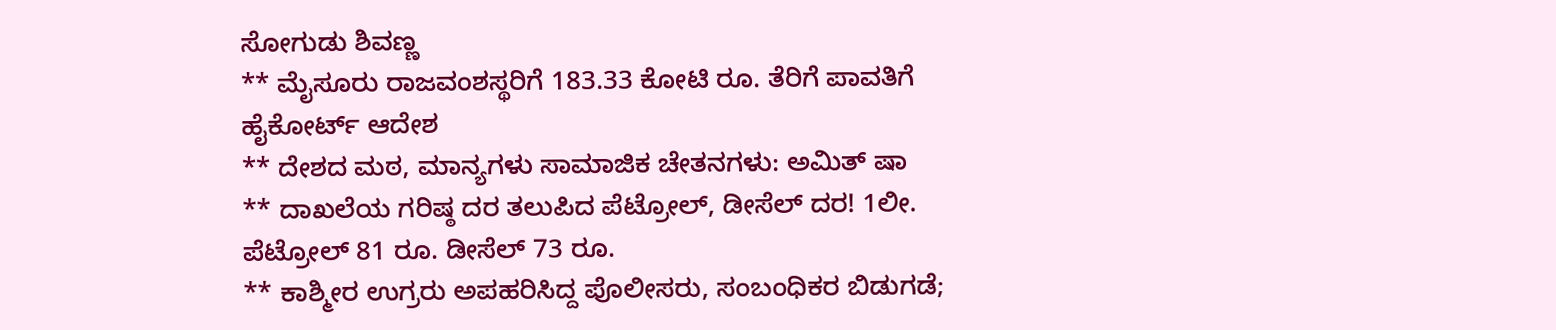ಸೋಗುಡು ಶಿವಣ್ಣ
** ಮೈಸೂರು ರಾಜವಂಶಸ್ಥರಿಗೆ 183.33 ಕೋಟಿ ರೂ. ತೆರಿಗೆ ಪಾವತಿಗೆ ಹೈಕೋರ್ಟ್ ಆದೇಶ
** ದೇಶದ ಮಠ, ಮಾನ್ಯಗಳು ಸಾಮಾಜಿಕ ಚೇತನಗಳು: ಅಮಿತ್‌ ಷಾ
** ದಾಖಲೆಯ ಗರಿಷ್ಠ ದರ ತಲುಪಿದ ಪೆಟ್ರೋಲ್, ಡೀಸೆಲ್ ದರ! 1ಲೀ. ಪೆಟ್ರೋಲ್ 81 ರೂ. ಡೀಸೆಲ್ 73 ರೂ.
** ಕಾಶ್ಮೀರ ಉಗ್ರರು ಅಪಹರಿಸಿದ್ದ ಪೊಲೀಸರು, ಸಂಬಂಧಿಕರ ಬಿಡುಗಡೆ;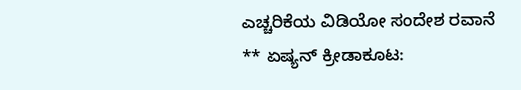ಎಚ್ಚರಿಕೆಯ ವಿಡಿಯೋ ಸಂದೇಶ ರವಾನೆ
** ಏಷ್ಯನ್‌ ಕ್ರೀಡಾಕೂಟ: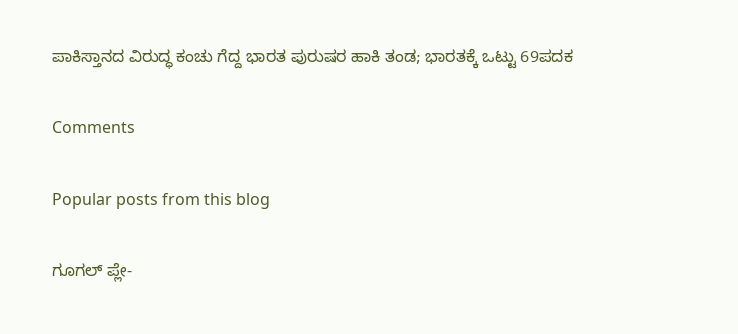ಪಾಕಿಸ್ತಾನದ ವಿರುದ್ಧ ಕಂಚು ಗೆದ್ದ ಭಾರತ ಪುರುಷರ ಹಾಕಿ ತಂಡ; ಭಾರತಕ್ಕೆ ಒಟ್ಟು 69ಪದಕ

Comments

Popular posts from this blog

ಗೂಗಲ್ ಪ್ಲೇ-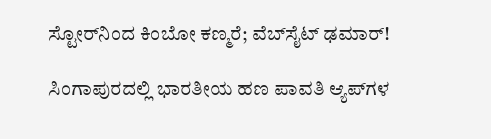ಸ್ಟೋರ್‌ನಿಂದ ಕಿಂಬೋ ಕಣ್ಮರೆ; ವೆಬ್‌ಸೈಟ್ ಢಮಾರ್!

ಸಿಂಗಾಪುರದಲ್ಲಿ ಭಾರತೀಯ ಹಣ ಪಾವತಿ ಆ್ಯಪ್‌ಗಳ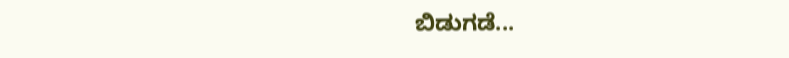ಬಿಡುಗಡೆ...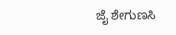ಜೈ ಶೇಗುಣಸಿ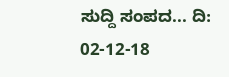ಸುದ್ದಿ ಸಂಪದ... ದಿ: 02-12-18